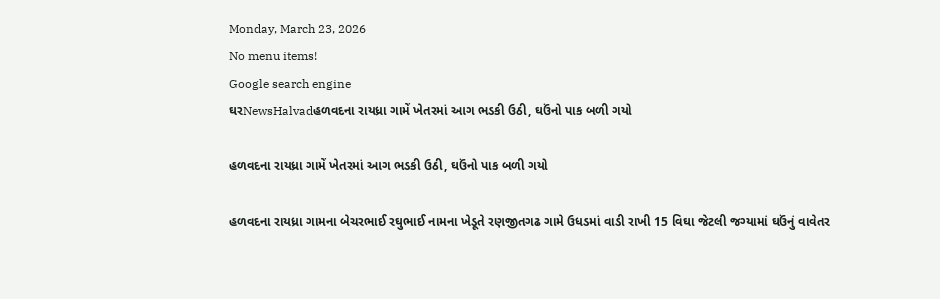Monday, March 23, 2026
No menu items!
Google search engine
ઘરNewsHalvadહળવદના રાયધ્રા ગામેં ખેતરમાં આગ ભડકી ઉઠી, ઘઉંનો પાક બળી ગયો

હળવદના રાયધ્રા ગામેં ખેતરમાં આગ ભડકી ઉઠી, ઘઉંનો પાક બળી ગયો

હળવદના રાયધ્રા ગામના બેચરભાઈ રઘુભાઈ નામના ખેડૂતે રણજીતગઢ ગામે ઉધડમાં વાડી રાખી 15 વિઘા જેટલી જગ્યામાં ઘઉંનું વાવેતર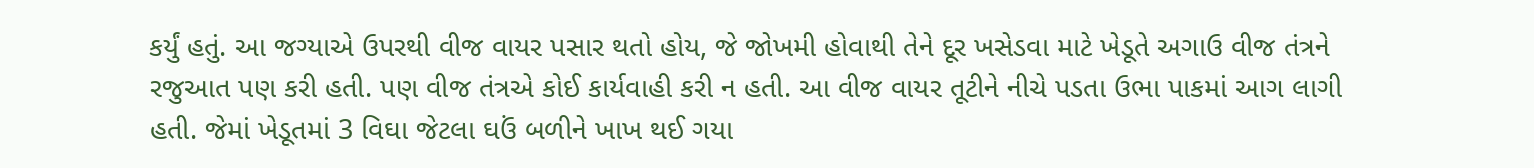કર્યું હતું. આ જગ્યાએ ઉપરથી વીજ વાયર પસાર થતો હોય, જે જોખમી હોવાથી તેને દૂર ખસેડવા માટે ખેડૂતે અગાઉ વીજ તંત્રને રજુઆત પણ કરી હતી. પણ વીજ તંત્રએ કોઈ કાર્યવાહી કરી ન હતી. આ વીજ વાયર તૂટીને નીચે પડતા ઉભા પાકમાં આગ લાગી હતી. જેમાં ખેડૂતમાં 3 વિઘા જેટલા ઘઉં બળીને ખાખ થઈ ગયા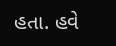હતા. હવે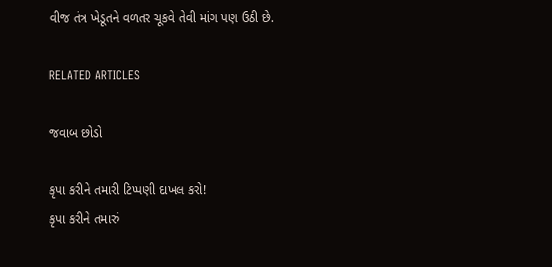વીજ તંત્ર ખેડૂતને વળતર ચૂકવે તેવી માંગ પણ ઉઠી છે.

RELATED ARTICLES

જવાબ છોડો

કૃપા કરીને તમારી ટિપ્પણી દાખલ કરો!
કૃપા કરીને તમારું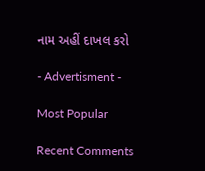નામ અહીં દાખલ કરો

- Advertisment -

Most Popular

Recent Comments